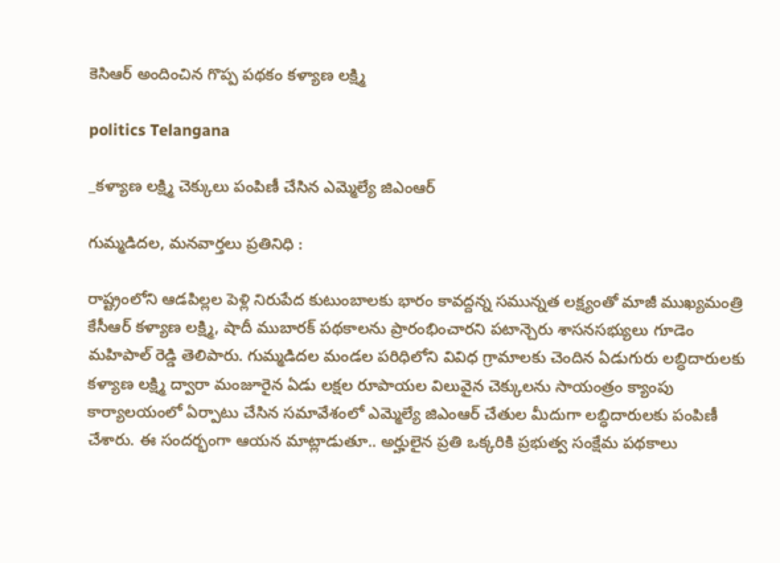కెసిఆర్ అందించిన గొప్ప పథకం కళ్యాణ లక్ష్మి

politics Telangana

_కళ్యాణ లక్ష్మి చెక్కులు పంపిణీ చేసిన ఎమ్మెల్యే జిఎంఆర్

గుమ్మడిదల, మనవార్తలు ప్రతినిధి :

రాష్ట్రంలోని ఆడపిల్లల పెళ్లి నిరుపేద కుటుంబాలకు భారం కావద్దన్న సమున్నత లక్ష్యంతో మాజీ ముఖ్యమంత్రి కేసీఆర్ కళ్యాణ లక్ష్మి, షాదీ ముబారక్ పథకాలను ప్రారంభించారని పటాన్చెరు శాసనసభ్యులు గూడెం మహిపాల్ రెడ్డి తెలిపారు. గుమ్మడిదల మండల పరిధిలోని వివిధ గ్రామాలకు చెందిన ఏడుగురు లబ్ధిదారులకు కళ్యాణ లక్ష్మి ద్వారా మంజూరైన ఏడు లక్షల రూపాయల విలువైన చెక్కులను సాయంత్రం క్యాంపు కార్యాలయంలో ఏర్పాటు చేసిన సమావేశంలో ఎమ్మెల్యే జిఎంఆర్ చేతుల మీదుగా లబ్ధిదారులకు పంపిణీ చేశారు. ఈ సందర్భంగా ఆయన మాట్లాడుతూ.. అర్హులైన ప్రతి ఒక్కరికి ప్రభుత్వ సంక్షేమ పథకాలు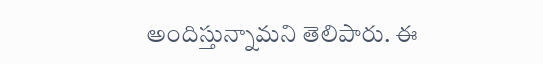అందిస్తున్నామని తెలిపారు. ఈ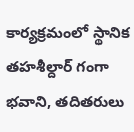కార్యక్రమంలో స్థానిక తహశీల్దార్ గంగా భవాని, తదితరులు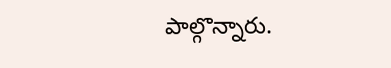పాల్గొన్నారు.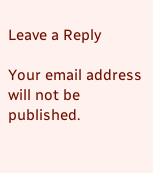Leave a Reply

Your email address will not be published.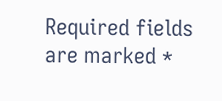Required fields are marked *